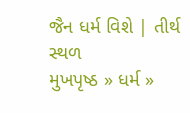જૈન ધર્મ વિશે | તીર્થ સ્થળ
મુખપૃષ્ઠ » ધર્મ »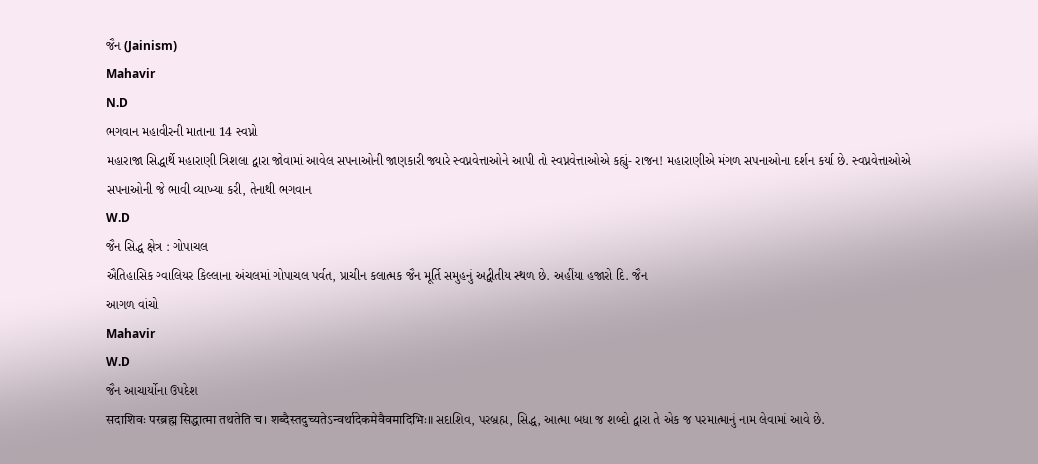જૈન (Jainism)
Mahavir
N.D
ભગવાન મહાવીરની માતાના 14 સ્વપ્નો
મહારાજા સિદ્ધાર્થે મહારાણી ત્રિશલા દ્વારા જોવામાં આવેલ સપનાઓની જાણકારી જ્યારે સ્વપ્નવેત્તાઓને આપી તો સ્વપ્નવેત્તાઓએ કહ્યું- રાજન! મહારાણીએ મંગળ સપનાઓના દર્શન કર્યા છે. સ્વપ્નવેત્તાઓએ સપનાઓની જે ભાવી વ્યાખ્યા કરી, તેનાથી ભગવાન
W.D
જૈન સિદ્ધ ક્ષેત્ર : ગોપાચલ
ઐતિહાસિક ગ્વાલિયર કિલ્લાના અંચલમાં ગોપાચલ પર્વત, પ્રાચીન કલાત્મક જૈન મૂર્તિ સમુહનું અદ્વીતીય સ્થળ છે. અહીંયા હજારો દિ. જૈન
આગળ વાંચો
Mahavir
W.D
જૈન આચાર્યોના ઉપદેશ
सदाशिवः परब्रह्म सिद्धात्मा तथतेति च। शब्दैस्तदुच्यतेऽन्वर्थादेकमेवैवमादिभिः॥ સદાશિવ, પરબ્રહ્મ, સિદ્ધ, આત્મા બધા જ શબ્દો દ્વારા તે એક જ પરમાત્માનું નામ લેવામાં આવે છે.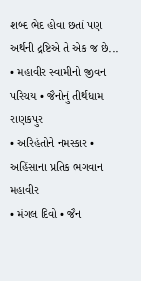શબ્દ ભેદ હોવા છતાં પણ અર્થની દ્રષ્ટિએ તે એક જ છે...
• મહાવીર સ્વામીનો જીવન પરિચય • જૈનોનું તીર્થધામ રાણકપુર
• અરિહંતોને નમસ્કાર • અહિંસાના પ્રતિક ભગવાન મહાવીર
• મંગલ દિવો • જૈન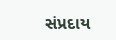સંપ્રદાય